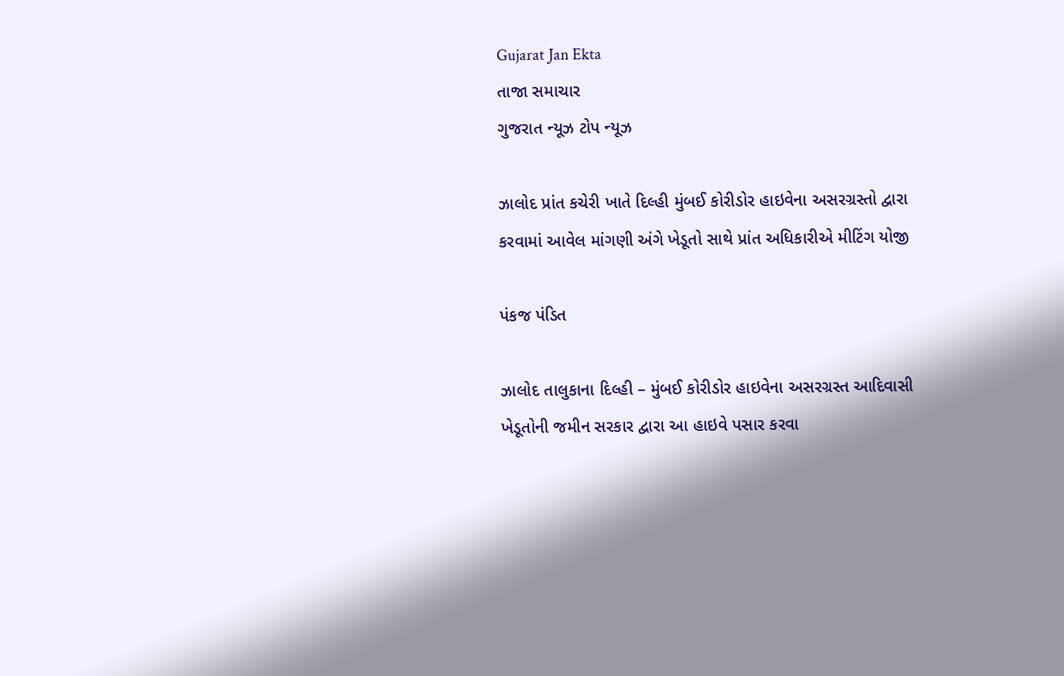Gujarat Jan Ekta
તાજા સમાચાર
ગુજરાત ન્યૂઝ ટોપ ન્યૂઝ

ઝાલોદ પ્રાંત કચેરી ખાતે દિલ્હી મુંબઈ કોરીડોર હાઇવેના અસરગ્રસ્તો દ્વારા કરવામાં આવેલ માંગણી અંગે ખેડૂતો સાથે પ્રાંત અધિકારીએ મીટિંગ યોજી

પંકજ પંડિત

ઝાલોદ તાલુકાના દિલ્હી – મુંબઈ કોરીડોર હાઇવેના અસરગ્રસ્ત આદિવાસી ખેડૂતોની જમીન સરકાર દ્વારા આ હાઇવે પસાર કરવા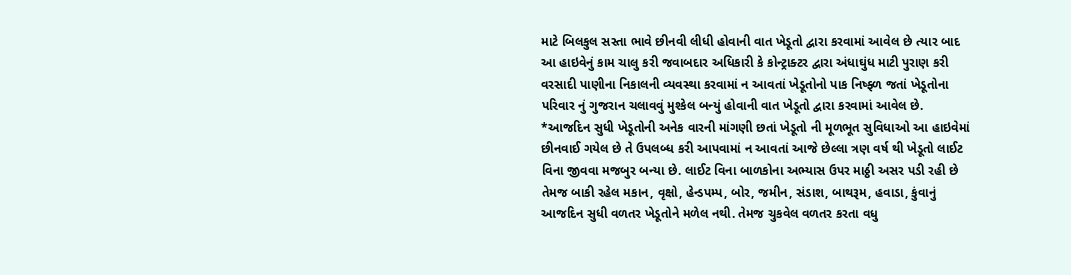માટે બિલકુલ સસ્તા ભાવે છીનવી લીધી હોવાની વાત ખેડૂતો દ્વારા કરવામાં આવેલ છે ત્યાર બાદ આ હાઇવેનું કામ ચાલુ કરી જવાબદાર અધિકારી કે કોન્ટ્રાક્ટર દ્વારા અંધાઘુંધ માટી પુરાણ કરી વરસાદી પાણીના નિકાલની વ્યવસ્થા કરવામાં ન આવતાં ખેડૂતોનો પાક નિષ્ફ્ળ જતાં ખેડૂતોના પરિવાર નું ગુજરાન ચલાવવું મુશ્કેલ બન્યું હોવાની વાત ખેડૂતો દ્વારા કરવામાં આવેલ છે.
*આજદિન સુધી ખેડૂતોની અનેક વારની માંગણી છતાં ખેડૂતો ની મૂળભૂત સુવિધાઓ આ હાઇવેમાં છીનવાઈ ગયેલ છે તે ઉપલબ્ધ કરી આપવામાં ન આવતાં આજે છેલ્લા ત્રણ વર્ષ થી ખેડૂતો લાઈટ વિના જીવવા મજબુર બન્યા છે. લાઈટ વિના બાળકોના અભ્યાસ ઉપર માઠ્ઠી અસર પડી રહી છે તેમજ બાકી રહેલ મકાન, વૃક્ષો, હેન્ડપમ્પ, બોર, જમીન, સંડાશ, બાથરૂમ, હવાડા, કુંવાનું આજદિન સુધી વળતર ખેડૂતોને મળેલ નથી. તેમજ ચુકવેલ વળતર કરતા વધુ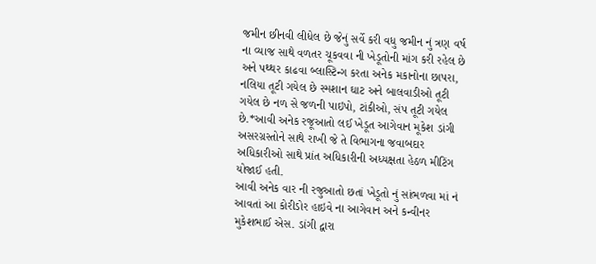જમીન છીનવી લીધેલ છે જેનું સર્વે કરી વધુ જમીન નું ત્રણ વર્ષ ના વ્યાજ સાથે વળતર ચૂકવવા ની ખેડૂતોની માંગ કરી રહેલ છે અને પથ્થર કાઢવા બ્લાસ્ટિન્ગ કરતા અનેક મકાનોના છાપરા, નલિયા તૂટી ગયેલ છે સ્મશાન ઘાટ અને બાલવાડીઓ તૂટી ગયેલ છે નળ સે જળની પાઇપો, ટાંકીઓ, સંપ તૂટી ગયેલ છે.*આવી અનેક રજૂઆતો લઈ ખેડૂત આગેવાન મૂકેશ ડાંગી અસરગ્રસ્તોને સાથે રાખી જે તે વિભાગના જવાબદાર અધિકારીઓ સાથે પ્રાંત અધિકારીની અધ્યક્ષતા હેઠળ મીટિંગ યોજાઈ હતી.
આવી અનેક વાર ની રજુઆતો છતાં ખેડૂતો નું સાંભળવા માં નં આવતાં આ કોરીડોર હાઇવે ના આગેવાન અને કન્વીનર મુકેશભાઈ એસ. ડાંગી દ્વારા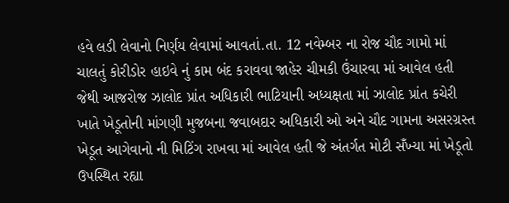હવે લડી લેવાનો નિર્ણય લેવામાં આવતાં.તા. 12 નવેમ્બર ના રોજ ચૌદ ગામો માં ચાલતું કોરીડોર હાઇવે નું કામ બંદ કરાવવા જાહેર ચીમકી ઉંચારવા માં આવેલ હતી જેથી આજરોજ ઝાલોદ પ્રાંત અધિકારી ભાટિયાની અધ્યક્ષતા માં ઝાલોદ પ્રાંત કચેરી ખાતે ખેડૂતોની માંગણી મુજબના જવાબદાર અધિકારી ઓ અને ચૌદ ગામના અસરગ્રસ્ત ખેડૂત આગેવાનો ની મિટિંગ રાખવા માં આવેલ હતી જે અંતર્ગત મોટી સઁખ્યા માં ખેડૂતો ઉપસ્થિત રહ્યા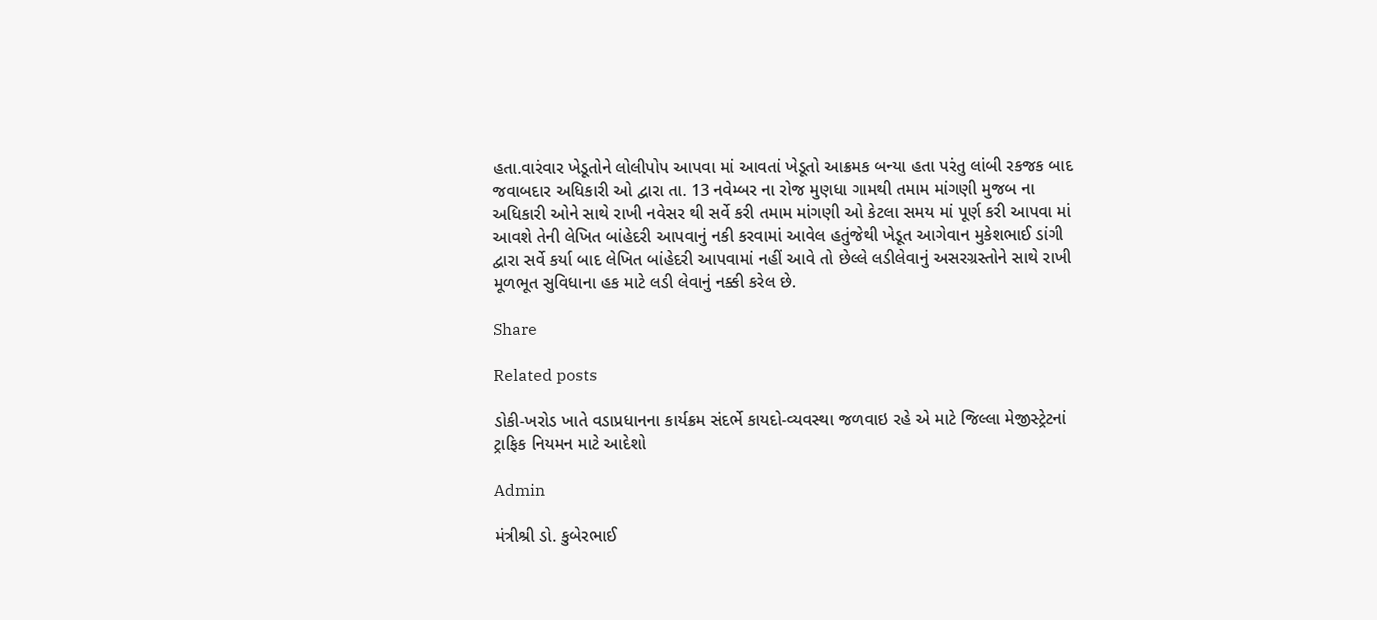હતા.વારંવાર ખેડૂતોને લોલીપોપ આપવા માં આવતાં ખેડૂતો આક્રમક બન્યા હતા પરંતુ લાંબી રકજક બાદ જવાબદાર અધિકારી ઓ દ્વારા તા. 13 નવેમ્બર ના રોજ મુણધા ગામથી તમામ માંગણી મુજબ ના અધિકારી ઓને સાથે રાખી નવેસર થી સર્વે કરી તમામ માંગણી ઓ કેટલા સમય માં પૂર્ણ કરી આપવા માં આવશે તેની લેખિત બાંહેદરી આપવાનું નકી કરવામાં આવેલ હતુંજેથી ખેડૂત આગેવાન મુકેશભાઈ ડાંગી દ્વારા સર્વે કર્યા બાદ લેખિત બાંહેદરી આપવામાં નહીં આવે તો છેલ્લે લડીલેવાનું અસરગ્રસ્તોને સાથે રાખી મૂળભૂત સુવિધાના હક માટે લડી લેવાનું નક્કી કરેલ છે.

Share

Related posts

ડોકી-ખરોડ ખાતે વડાપ્રધાનના કાર્યક્રમ સંદર્ભે કાયદો-વ્યવસ્થા જળવાઇ રહે એ માટે જિલ્લા મેજીસ્ટ્રેટનાં ટ્રાફિક નિયમન માટે આદેશો

Admin

મંત્રીશ્રી ડો. કુબેરભાઈ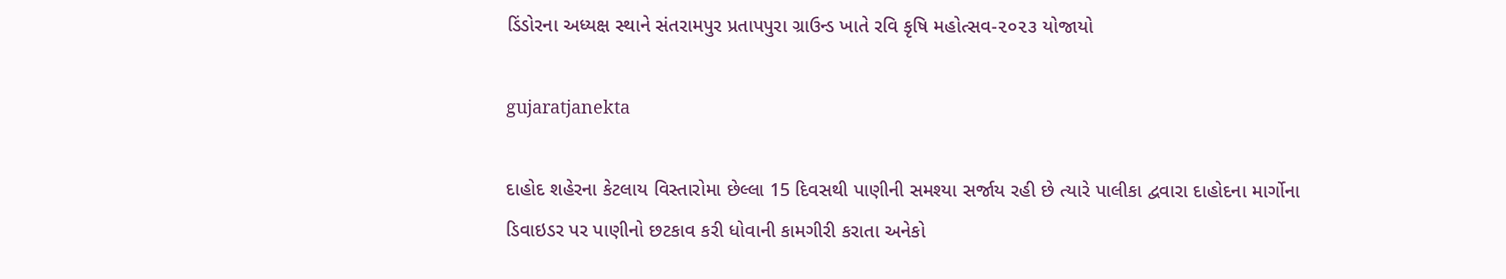ડિંડોરના અધ્યક્ષ સ્થાને સંતરામપુર પ્રતાપપુરા ગ્રાઉન્ડ ખાતે રવિ કૃષિ મહોત્સવ-૨૦૨૩ યોજાયો

gujaratjanekta

દાહોદ શહેરના કેટલાય વિસ્તારોમા છેલ્લા 15 દિવસથી પાણીની સમશ્યા સર્જાય રહી છે ત્યારે પાલીકા દ્વવારા દાહોદના માર્ગોના ડિવાઇડર પર પાણીનો છટકાવ કરી ધોવાની કામગીરી કરાતા અનેકો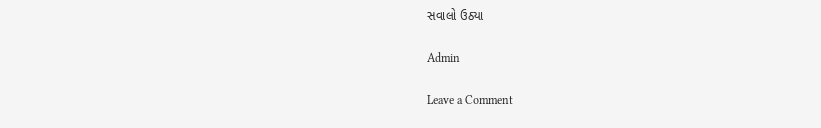સવાલો ઉઠ્યા

Admin

Leave a Comment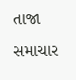તાજા સમાચાર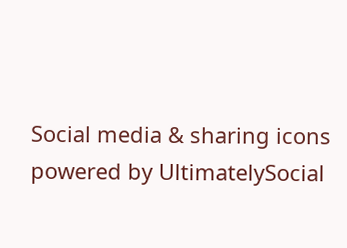Social media & sharing icons powered by UltimatelySocial